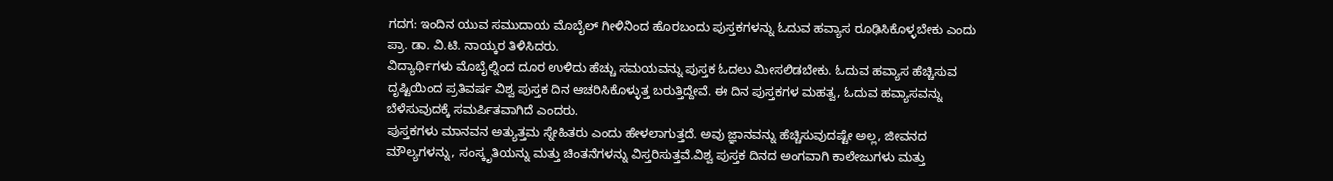ಗದಗ: ಇಂದಿನ ಯುವ ಸಮುದಾಯ ಮೊಬೈಲ್ ಗೀಳಿನಿಂದ ಹೊರಬಂದು ಪುಸ್ತಕಗಳನ್ನು ಓದುವ ಹವ್ಯಾಸ ರೂಢಿಸಿಕೊಳ್ಳಬೇಕು ಎಂದು ಪ್ರಾ. ಡಾ. ವಿ.ಟಿ. ನಾಯ್ಕರ ತಿಳಿಸಿದರು.
ವಿದ್ಯಾರ್ಥಿಗಳು ಮೊಬೈಲ್ನಿಂದ ದೂರ ಉಳಿದು ಹೆಚ್ಚು ಸಮಯವನ್ನು ಪುಸ್ತಕ ಓದಲು ಮೀಸಲಿಡಬೇಕು. ಓದುವ ಹವ್ಯಾಸ ಹೆಚ್ಚಿಸುವ ದೃಷ್ಟಿಯಿಂದ ಪ್ರತಿವರ್ಷ ವಿಶ್ವ ಪುಸ್ತಕ ದಿನ ಆಚರಿಸಿಕೊಳ್ಳುತ್ತ ಬರುತ್ತಿದ್ದೇವೆ. ಈ ದಿನ ಪುಸ್ತಕಗಳ ಮಹತ್ವ, ಓದುವ ಹವ್ಯಾಸವನ್ನು ಬೆಳೆಸುವುದಕ್ಕೆ ಸಮರ್ಪಿತವಾಗಿದೆ ಎಂದರು.
ಪುಸ್ತಕಗಳು ಮಾನವನ ಅತ್ಯುತ್ತಮ ಸ್ನೇಹಿತರು ಎಂದು ಹೇಳಲಾಗುತ್ತದೆ. ಅವು ಜ್ಞಾನವನ್ನು ಹೆಚ್ಚಿಸುವುದಷ್ಟೇ ಅಲ್ಲ, ಜೀವನದ ಮೌಲ್ಯಗಳನ್ನು, ಸಂಸ್ಕೃತಿಯನ್ನು ಮತ್ತು ಚಿಂತನೆಗಳನ್ನು ವಿಸ್ತರಿಸುತ್ತವೆ.ವಿಶ್ವ ಪುಸ್ತಕ ದಿನದ ಅಂಗವಾಗಿ ಕಾಲೇಜುಗಳು ಮತ್ತು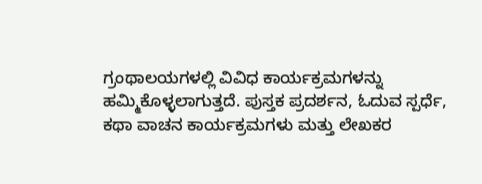ಗ್ರಂಥಾಲಯಗಳಲ್ಲಿ ವಿವಿಧ ಕಾರ್ಯಕ್ರಮಗಳನ್ನು ಹಮ್ಮಿಕೊಳ್ಳಲಾಗುತ್ತದೆ. ಪುಸ್ತಕ ಪ್ರದರ್ಶನ, ಓದುವ ಸ್ಪರ್ಧೆ, ಕಥಾ ವಾಚನ ಕಾರ್ಯಕ್ರಮಗಳು ಮತ್ತು ಲೇಖಕರ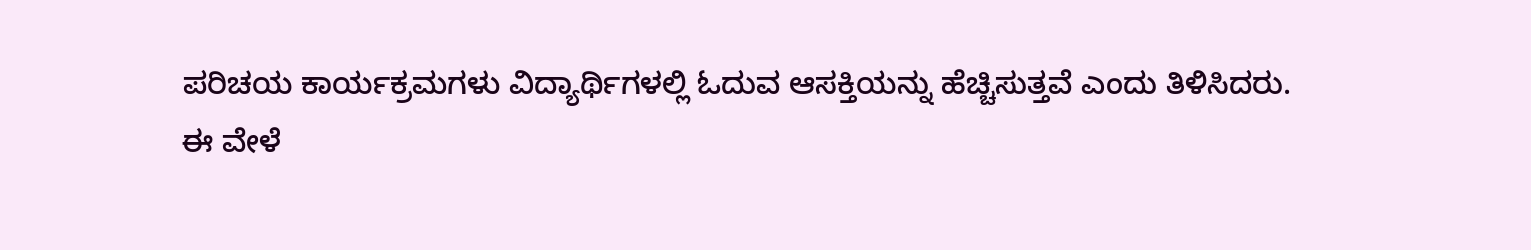ಪರಿಚಯ ಕಾರ್ಯಕ್ರಮಗಳು ವಿದ್ಯಾರ್ಥಿಗಳಲ್ಲಿ ಓದುವ ಆಸಕ್ತಿಯನ್ನು ಹೆಚ್ಚಿಸುತ್ತವೆ ಎಂದು ತಿಳಿಸಿದರು.
ಈ ವೇಳೆ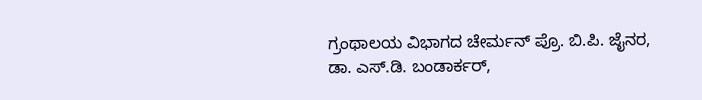ಗ್ರಂಥಾಲಯ ವಿಭಾಗದ ಚೇರ್ಮನ್ ಪ್ರೊ. ಬಿ.ಪಿ. ಜೈನರ, ಡಾ. ಎಸ್.ಡಿ. ಬಂಡಾರ್ಕರ್,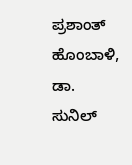ಪ್ರಶಾಂತ್ ಹೊಂಬಾಳಿ, ಡಾ. ಸುನಿಲ್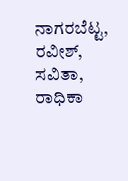ನಾಗರಬೆಟ್ಟ, ರವೀಶ್, ಸವಿತಾ, ರಾಧಿಕಾ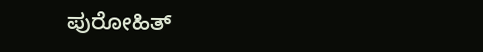ಪುರೋಹಿತ್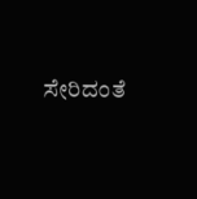ಸೇರಿದಂತೆ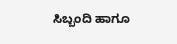ಸಿಬ್ಬಂದಿ ಹಾಗೂ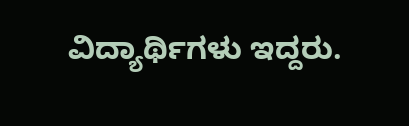ವಿದ್ಯಾರ್ಥಿಗಳು ಇದ್ದರು.